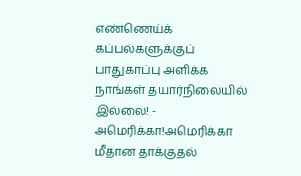எண்ணெய்க் கப்பல்களுக்குப் பாதுகாப்பு அளிக்க நாங்கள் தயார்நிலையில் இல்லை! - அமெரிக்கா!அமெரிக்கா மீதான தாக்குதல்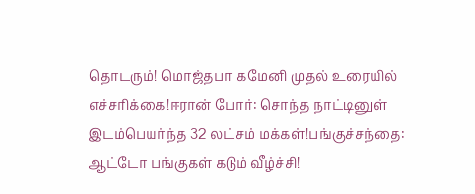தொடரும்! மொஜ்தபா கமேனி முதல் உரையில் எச்சரிக்கை!ஈரான் போர்: சொந்த நாட்டினுள் இடம்பெயர்ந்த 32 லட்சம் மக்கள்!பங்குச்சந்தை: ஆட்டோ பங்குகள் கடும் வீழ்ச்சி!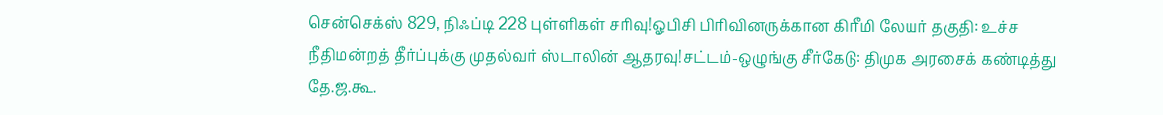சென்செக்ஸ் 829, நிஃப்டி 228 புள்ளிகள் சரிவு!ஓபிசி பிரிவினருக்கான கிரீமி லேயர் தகுதி: உச்ச நீதிமன்றத் தீர்ப்புக்கு முதல்வர் ஸ்டாலின் ஆதரவு!சட்டம்-ஒழுங்கு சீர்கேடு: திமுக அரசைக் கண்டித்து தே.ஜ.கூ.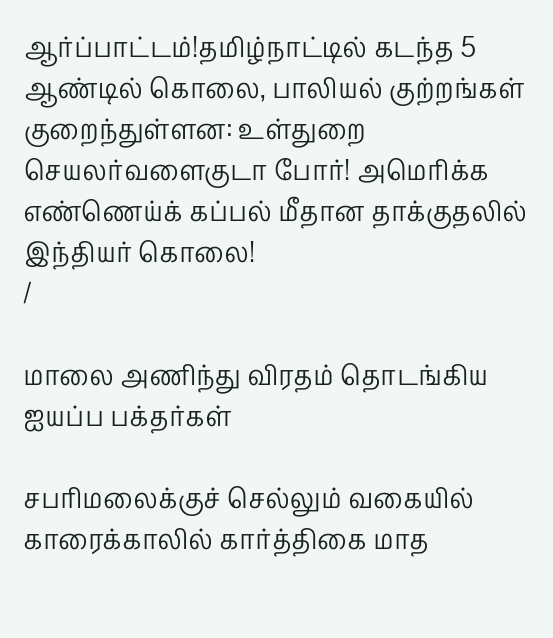ஆர்ப்பாட்டம்!தமிழ்நாட்டில் கடந்த 5 ஆண்டில் கொலை, பாலியல் குற்றங்கள் குறைந்துள்ளன: உள்துறை செயலர்வளைகுடா போர்! அமெரிக்க எண்ணெய்க் கப்பல் மீதான தாக்குதலில் இந்தியர் கொலை!
/

மாலை அணிந்து விரதம் தொடங்கிய ஐயப்ப பக்தர்கள்

சபரிமலைக்குச் செல்லும் வகையில் காரைக்காலில் கார்த்திகை மாத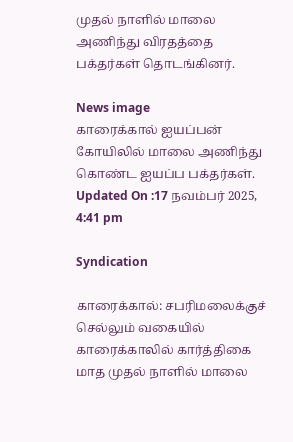முதல் நாளில் மாலை அணிந்து விரதத்தை பக்தர்கள் தொடங்கினர்.

News image
காரைக்கால் ஐயப்பன் கோயிலில் மாலை அணிந்து கொண்ட ஐயப்ப பக்தர்கள்.
Updated On :17 நவம்பர் 2025, 4:41 pm

Syndication

காரைக்கால்: சபரிமலைக்குச் செல்லும் வகையில் காரைக்காலில் கார்த்திகை மாத முதல் நாளில் மாலை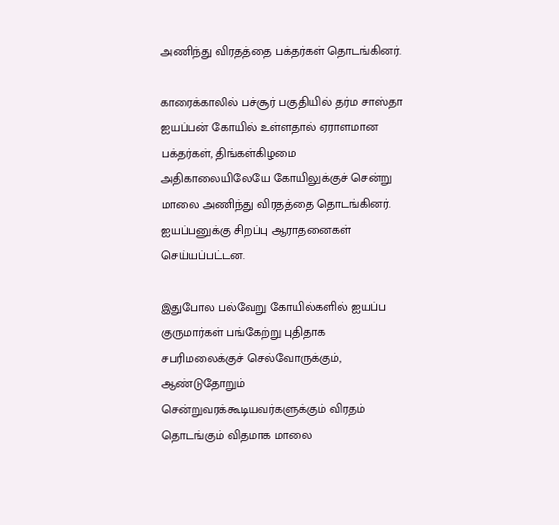அணிந்து விரதத்தை பக்தர்கள் தொடங்கினர்.

காரைக்காலில் பச்சூர் பகுதியில் தர்ம சாஸ்தா ஐயப்பன் கோயில் உள்ளதால் ஏராளமான பக்தர்கள், திங்கள்கிழமை அதிகாலையிலேயே கோயிலுக்குச் சென்று மாலை அணிந்து விரதத்தை தொடங்கினர். ஐயப்பனுக்கு சிறப்பு ஆராதனைகள் செய்யப்பட்டன.

இதுபோல பல்வேறு கோயில்களில் ஐயப்ப குருமார்கள் பங்கேற்று புதிதாக சபரிமலைக்குச் செல்வோருக்கும், ஆண்டுதோறும் சென்றுவரக்கூடியவர்களுக்கும் விரதம் தொடங்கும் விதமாக மாலை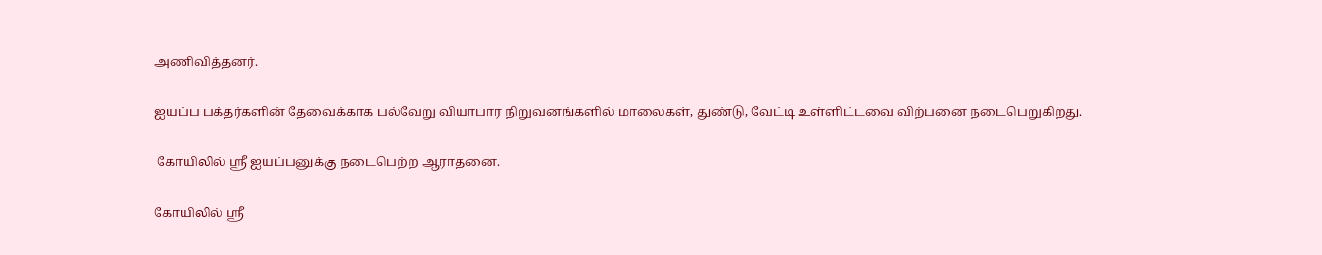அணிவித்தனர்.

ஐயப்ப பக்தர்களின் தேவைக்காக பல்வேறு வியாபார நிறுவனங்களில் மாலைகள், துண்டு, வேட்டி உள்ளிட்டவை விற்பனை நடைபெறுகிறது.

 கோயிலில் ஸ்ரீ ஐயப்பனுக்கு நடைபெற்ற ஆராதனை.

கோயிலில் ஸ்ரீ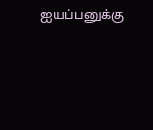ஐயப்பனுக்கு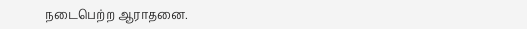நடைபெற்ற ஆராதனை.